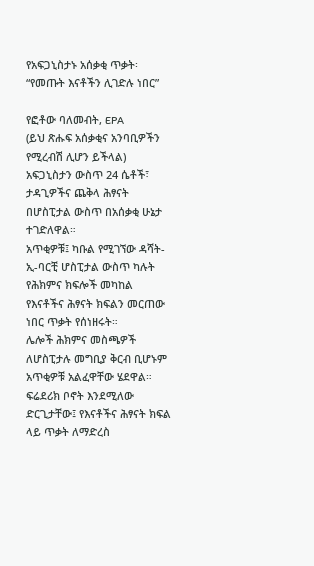የአፍጋኒስታኑ አሰቃቂ ጥቃት፡ “የመጡት እናቶችን ሊገድሉ ነበር”

የፎቶው ባለመብት, EPA
(ይህ ጽሑፍ አሰቃቂና አንባቢዎችን የሚረብሽ ሊሆን ይችላል)
አፍጋኒስታን ውስጥ 24 ሴቶች፣ ታዳጊዎችና ጨቅላ ሕፃናት በሆስፒታል ውስጥ በአሰቃቂ ሁኔታ ተገድለዋል።
አጥቂዎቹ፤ ካቡል የሚገኘው ዳሻት-ኢ-ባርቺ ሆስፒታል ውስጥ ካሉት የሕክምና ክፍሎች መካከል የእናቶችና ሕፃናት ክፍልን መርጠው ነበር ጥቃት የሰነዘሩት።
ሌሎች ሕክምና መስጫዎች ለሆስፒታሉ መግቢያ ቅርብ ቢሆኑም አጥቂዎቹ አልፈዋቸው ሄደዋል። ፍሬደሪክ ቦኖት እንደሚለው ድርጊታቸው፤ የእናቶችና ሕፃናት ክፍል ላይ ጥቃት ለማድረስ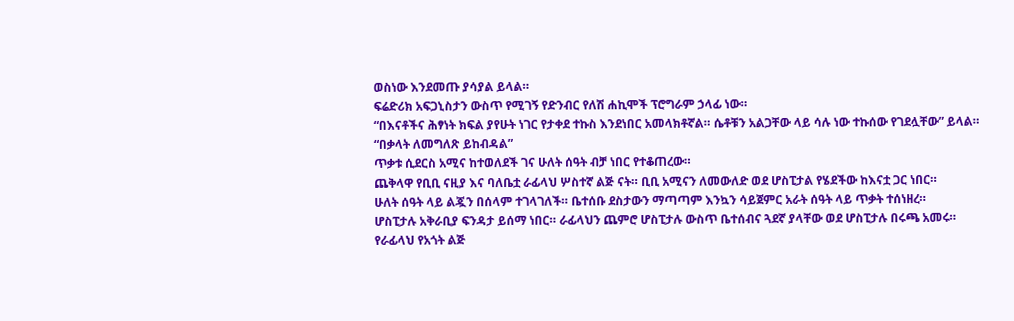ወስነው እንደመጡ ያሳያል ይላል።
ፍሬድሪክ አፍጋኒስታን ውስጥ የሚገኝ የድንብር የለሽ ሐኪሞች ፕሮግራም ኃላፊ ነው።
“በእናቶችና ሕፃነት ክፍል ያየሁት ነገር የታቀደ ተኩስ እንደነበር አመላክቶኛል። ሴቶቹን አልጋቸው ላይ ሳሉ ነው ተኩሰው የገደሏቸው” ይላል።
“በቃላት ለመግለጽ ይከብዳል”
ጥቃቱ ሲደርስ አሚና ከተወለደች ገና ሁለት ሰዓት ብቻ ነበር የተቆጠረው።
ጨቅላዋ የቢቢ ናዚያ እና ባለቤቷ ራፊላህ ሦስተኛ ልጅ ናት። ቢቢ አሚናን ለመውለድ ወደ ሆስፒታል የሄደችው ከእናቷ ጋር ነበር።
ሁለት ሰዓት ላይ ልጇን በሰላም ተገላገለች። ቤተሰቡ ደስታውን ማጣጣም እንኳን ሳይጀምር አራት ሰዓት ላይ ጥቃት ተሰነዘረ።
ሆስፒታሉ አቅራቢያ ፍንዳታ ይሰማ ነበር። ራፊላህን ጨምሮ ሆስፒታሉ ውስጥ ቤተሰብና ጓደኛ ያላቸው ወደ ሆስፒታሉ በሩጫ አመሩ።
የራፊላህ የአጎት ልጅ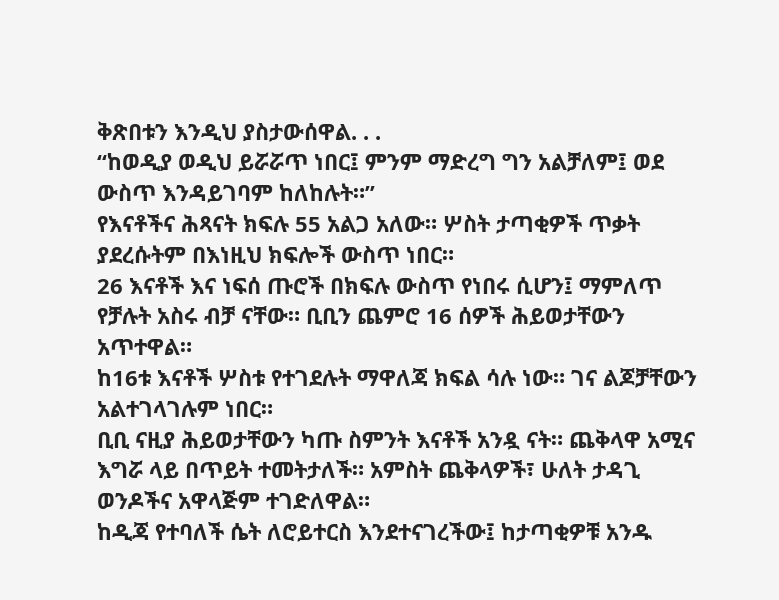ቅጽበቱን እንዲህ ያስታውሰዋል. . .
“ከወዲያ ወዲህ ይሯሯጥ ነበር፤ ምንም ማድረግ ግን አልቻለም፤ ወደ ውስጥ እንዳይገባም ከለከሉት።”
የእናቶችና ሕጻናት ክፍሉ 55 አልጋ አለው። ሦስት ታጣቂዎች ጥቃት ያደረሱትም በእነዚህ ክፍሎች ውስጥ ነበር።
26 እናቶች እና ነፍሰ ጡሮች በክፍሉ ውስጥ የነበሩ ሲሆን፤ ማምለጥ የቻሉት አስሩ ብቻ ናቸው። ቢቢን ጨምሮ 16 ሰዎች ሕይወታቸውን አጥተዋል።
ከ16ቱ እናቶች ሦስቱ የተገደሉት ማዋለጃ ክፍል ሳሉ ነው። ገና ልጆቻቸውን አልተገላገሉም ነበር።
ቢቢ ናዚያ ሕይወታቸውን ካጡ ስምንት እናቶች አንዷ ናት። ጨቅላዋ አሚና እግሯ ላይ በጥይት ተመትታለች። አምስት ጨቅላዎች፣ ሁለት ታዳጊ ወንዶችና አዋላጅም ተገድለዋል።
ከዲጃ የተባለች ሴት ለሮይተርስ እንደተናገረችው፤ ከታጣቂዎቹ አንዱ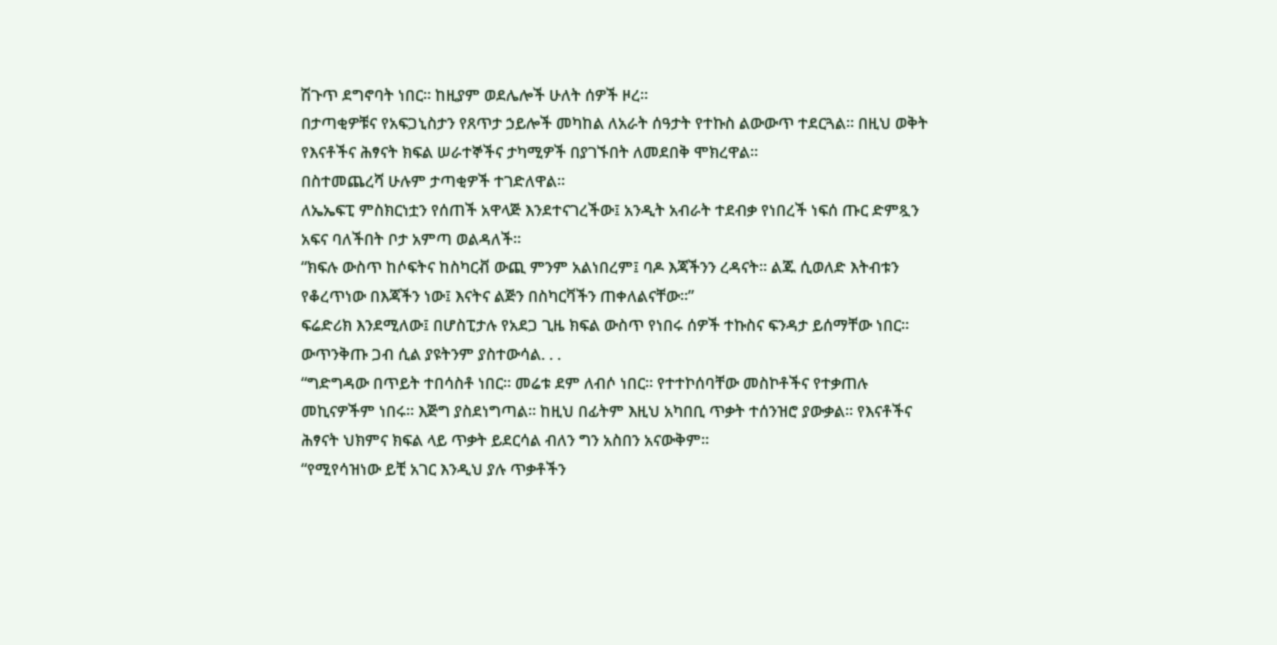ሽጉጥ ደግኖባት ነበር። ከዚያም ወደሌሎች ሁለት ሰዎች ዞረ።
በታጣቂዎቹና የአፍጋኒስታን የጸጥታ ኃይሎች መካከል ለአራት ሰዓታት የተኩስ ልውውጥ ተደርጓል። በዚህ ወቅት የእናቶችና ሕፃናት ክፍል ሠራተኞችና ታካሚዎች በያገኙበት ለመደበቅ ሞክረዋል።
በስተመጨረሻ ሁሉም ታጣቂዎች ተገድለዋል።
ለኤኤፍፒ ምስክርነቷን የሰጠች አዋላጅ እንደተናገረችው፤ አንዲት አብራት ተደብቃ የነበረች ነፍሰ ጡር ድምጿን አፍና ባለችበት ቦታ አምጣ ወልዳለች።
“ክፍሉ ውስጥ ከሶፍትና ከስካርቭ ውጪ ምንም አልነበረም፤ ባዶ እጃችንን ረዳናት። ልጁ ሲወለድ እትብቱን የቆረጥነው በእጃችን ነው፤ እናትና ልጅን በስካርቫችን ጠቀለልናቸው።”
ፍሬድሪክ እንደሚለው፤ በሆስፒታሉ የአደጋ ጊዜ ክፍል ውስጥ የነበሩ ሰዎች ተኩስና ፍንዳታ ይሰማቸው ነበር። ውጥንቅጡ ጋብ ሲል ያዩትንም ያስተውሳል. . .
“ግድግዳው በጥይት ተበሳስቶ ነበር። መሬቱ ደም ለብሶ ነበር። የተተኮሰባቸው መስኮቶችና የተቃጠሉ መኪናዎችም ነበሩ። እጅግ ያስደነግጣል። ከዚህ በፊትም እዚህ አካበቢ ጥቃት ተሰንዝሮ ያውቃል። የእናቶችና ሕፃናት ህክምና ክፍል ላይ ጥቃት ይደርሳል ብለን ግን አስበን አናውቅም።
“የሚየሳዝነው ይቺ አገር እንዲህ ያሉ ጥቃቶችን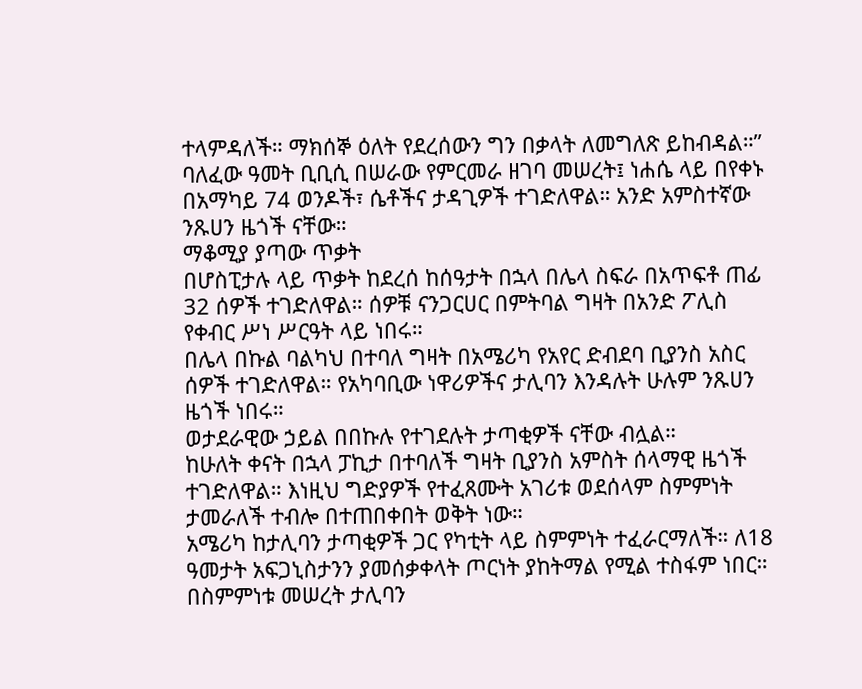ተላምዳለች። ማክሰኞ ዕለት የደረሰውን ግን በቃላት ለመግለጽ ይከብዳል።”
ባለፈው ዓመት ቢቢሲ በሠራው የምርመራ ዘገባ መሠረት፤ ነሐሴ ላይ በየቀኑ በአማካይ 74 ወንዶች፣ ሴቶችና ታዳጊዎች ተገድለዋል። አንድ አምስተኛው ንጹሀን ዜጎች ናቸው።
ማቆሚያ ያጣው ጥቃት
በሆስፒታሉ ላይ ጥቃት ከደረሰ ከሰዓታት በኋላ በሌላ ስፍራ በአጥፍቶ ጠፊ 32 ሰዎች ተገድለዋል። ሰዎቹ ናንጋርሀር በምትባል ግዛት በአንድ ፖሊስ የቀብር ሥነ ሥርዓት ላይ ነበሩ።
በሌላ በኩል ባልካህ በተባለ ግዛት በአሜሪካ የአየር ድብደባ ቢያንስ አስር ሰዎች ተገድለዋል። የአካባቢው ነዋሪዎችና ታሊባን እንዳሉት ሁሉም ንጹሀን ዜጎች ነበሩ።
ወታደራዊው ኃይል በበኩሉ የተገደሉት ታጣቂዎች ናቸው ብሏል።
ከሁለት ቀናት በኋላ ፓኪታ በተባለች ግዛት ቢያንስ አምስት ሰላማዊ ዜጎች ተገድለዋል። እነዚህ ግድያዎች የተፈጸሙት አገሪቱ ወደሰላም ስምምነት ታመራለች ተብሎ በተጠበቀበት ወቅት ነው።
አሜሪካ ከታሊባን ታጣቂዎች ጋር የካቲት ላይ ስምምነት ተፈራርማለች። ለ18 ዓመታት አፍጋኒስታንን ያመሰቃቀላት ጦርነት ያከትማል የሚል ተስፋም ነበር።
በስምምነቱ መሠረት ታሊባን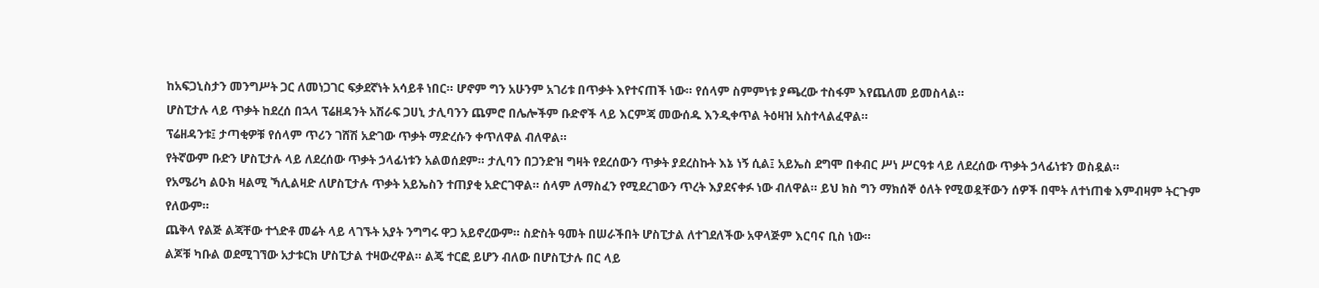ከአፍጋኒስታን መንግሥት ጋር ለመነጋገር ፍቃደኛነት አሳይቶ ነበር። ሆኖም ግን አሁንም አገሪቱ በጥቃት እየተናጠች ነው። የሰላም ስምምነቱ ያጫረው ተስፋም እየጨለመ ይመስላል።
ሆስፒታሉ ላይ ጥቃት ከደረሰ በኋላ ፕሬዘዳንት አሽራፍ ጋሀኒ ታሊባንን ጨምሮ በሌሎችም ቡድኖች ላይ እርምጃ መውሰዱ እንዲቀጥል ትዕዛዝ አስተላልፈዋል።
ፕሬዘዳንቱ፤ ታጣቂዎቹ የሰላም ጥሪን ገሸሽ አድገው ጥቃት ማድረሱን ቀጥለዋል ብለዋል።
የትኛውም ቡድን ሆስፒታሉ ላይ ለደረሰው ጥቃት ኃላፊነቱን አልወሰደም። ታሊባን በጋንድዝ ግዛት የደረሰውን ጥቃት ያደረስኩት እኔ ነኝ ሲል፤ አይኤስ ደግሞ በቀብር ሥነ ሥርዓቱ ላይ ለደረሰው ጥቃት ኃላፊነቱን ወስዷል።
የአሜሪካ ልዑክ ዛልሚ ኻሊልዛድ ለሆስፒታሉ ጥቃት አይኤስን ተጠያቂ አድርገዋል። ሰላም ለማስፈን የሚደረገውን ጥረት እያደናቀፉ ነው ብለዋል። ይህ ክስ ግን ማክሰኞ ዕለት የሚወዷቸውን ሰዎች በሞት ለተነጠቁ እምብዛም ትርጉም የለውም።
ጨቅላ የልጅ ልጃቸው ተጎድቶ መሬት ላይ ላገኙት አያት ንግግሩ ዋጋ አይኖረውም። ስድስት ዓመት በሠራችበት ሆስፒታል ለተገደለችው አዋላጅም እርባና ቢስ ነው።
ልጆቹ ካቡል ወደሚገኘው አታቱርክ ሆስፒታል ተዛውረዋል። ልጄ ተርፎ ይሆን ብለው በሆስፒታሉ በር ላይ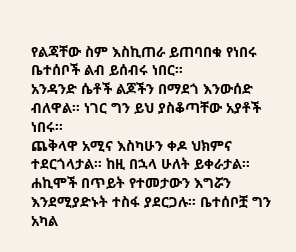የልጃቸው ስም እስኪጠራ ይጠባበቁ የነበሩ ቤተሰቦች ልብ ይሰብሩ ነበር።
አንዳንድ ሴቶች ልጆችን በማደጎ እንውሰድ ብለዋል። ነገር ግን ይህ ያስቆጣቸው አያቶች ነበሩ።
ጨቅላዋ አሚና እስካሁን ቀዶ ህክምና ተደርጎላታል። ከዚ በኋላ ሁለት ይቀራታል።
ሐኪሞች በጥይት የተመታውን እግሯን እንደሚያድኑት ተስፋ ያደርጋሉ። ቤተሰቦቿ ግን አካል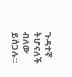ጉዳተኛ ትሆናለች ብለው ይሰጋሉ።